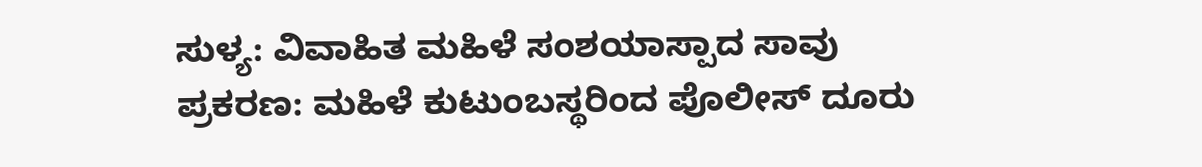ಸುಳ್ಯ: ವಿವಾಹಿತ ಮಹಿಳೆ ಸಂಶಯಾಸ್ಪಾದ ಸಾವು ಪ್ರಕರಣ: ಮಹಿಳೆ ಕುಟುಂಬಸ್ಥರಿಂದ ಪೊಲೀಸ್ ದೂರು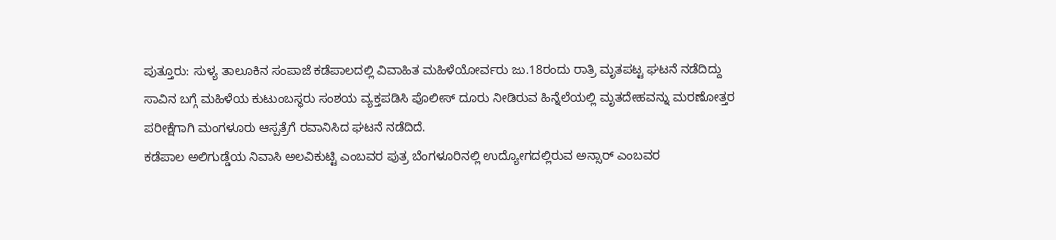ಪುತ್ತೂರು: ಸುಳ್ಯ ತಾಲೂಕಿನ ಸಂಪಾಜೆ ಕಡೆಪಾಲದಲ್ಲಿ ವಿವಾಹಿತ ಮಹಿಳೆಯೋರ್ವರು ಜು.18ರಂದು ರಾತ್ರಿ ಮೃತಪಟ್ಟ ಘಟನೆ ನಡೆದಿದ್ದು ಸಾವಿನ ಬಗ್ಗೆ ಮಹಿಳೆಯ ಕುಟುಂಬಸ್ಥರು ಸಂಶಯ ವ್ಯಕ್ತಪಡಿಸಿ ಪೊಲೀಸ್ ದೂರು ನೀಡಿರುವ ಹಿನ್ನೆಲೆಯಲ್ಲಿ ಮೃತದೇಹವನ್ನು ಮರಣೋತ್ತರ ಪರೀಕ್ಷೆಗಾಗಿ ಮಂಗಳೂರು ಆಸ್ಪತ್ರೆಗೆ ರವಾನಿಸಿದ ಘಟನೆ ನಡೆದಿದೆ.
ಕಡೆಪಾಲ ಅಲಿಗುಡ್ಡೆಯ ನಿವಾಸಿ ಅಲವಿಕುಟ್ಟಿ ಎಂಬವರ ಪುತ್ರ ಬೆಂಗಳೂರಿನಲ್ಲಿ ಉದ್ಯೋಗದಲ್ಲಿರುವ ಅನ್ಸಾರ್ ಎಂಬವರ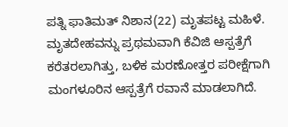ಪತ್ನಿ ಫಾತಿಮತ್ ನಿಶಾನ(22) ಮೃತಪಟ್ಟ ಮಹಿಳೆ.
ಮೃತದೇಹವನ್ನು ಪ್ರಥಮವಾಗಿ ಕೆವಿಜಿ ಆಸ್ಪತ್ರೆಗೆ ಕರೆತರಲಾಗಿತ್ತು, ಬಳಿಕ ಮರಣೋತ್ತರ ಪರೀಕ್ಷೆಗಾಗಿ ಮಂಗಳೂರಿನ ಆಸ್ಪತ್ರೆಗೆ ರವಾನೆ ಮಾಡಲಾಗಿದೆ.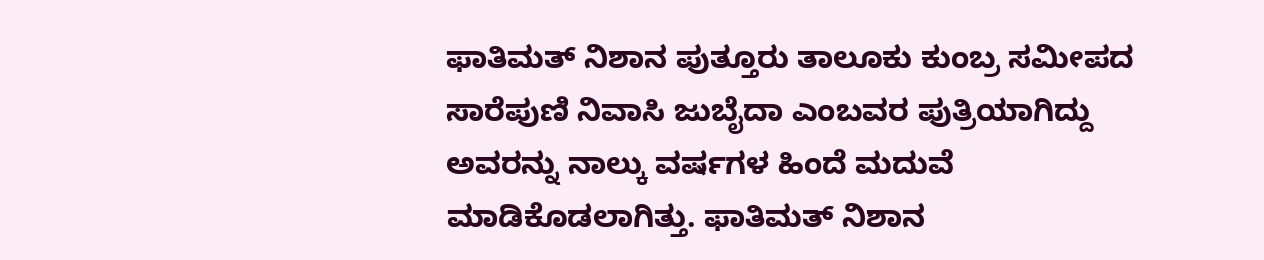ಫಾತಿಮತ್ ನಿಶಾನ ಪುತ್ತೂರು ತಾಲೂಕು ಕುಂಬ್ರ ಸಮೀಪದ ಸಾರೆಪುಣಿ ನಿವಾಸಿ ಜುಬೈದಾ ಎಂಬವರ ಪುತ್ರಿಯಾಗಿದ್ದು ಅವರನ್ನು ನಾಲ್ಕು ವರ್ಷಗಳ ಹಿಂದೆ ಮದುವೆ ಮಾಡಿಕೊಡಲಾಗಿತ್ತು. ಫಾತಿಮತ್ ನಿಶಾನ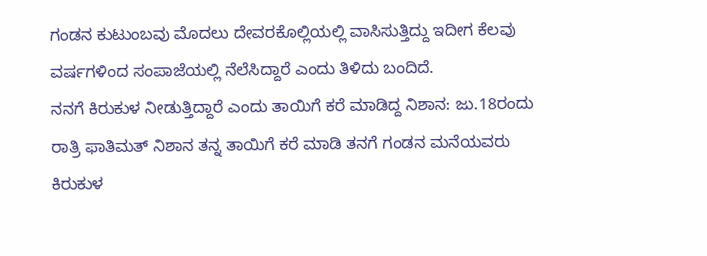ಗಂಡನ ಕುಟುಂಬವು ಮೊದಲು ದೇವರಕೊಲ್ಲಿಯಲ್ಲಿ ವಾಸಿಸುತ್ತಿದ್ದು ಇದೀಗ ಕೆಲವು ವರ್ಷಗಳಿಂದ ಸಂಪಾಜೆಯಲ್ಲಿ ನೆಲೆಸಿದ್ದಾರೆ ಎಂದು ತಿಳಿದು ಬಂದಿದೆ.
ನನಗೆ ಕಿರುಕುಳ ನೀಡುತ್ತಿದ್ದಾರೆ ಎಂದು ತಾಯಿಗೆ ಕರೆ ಮಾಡಿದ್ದ ನಿಶಾನ: ಜು.18ರಂದು ರಾತ್ರಿ ಫಾತಿಮತ್ ನಿಶಾನ ತನ್ನ ತಾಯಿಗೆ ಕರೆ ಮಾಡಿ ತನಗೆ ಗಂಡನ ಮನೆಯವರು ಕಿರುಕುಳ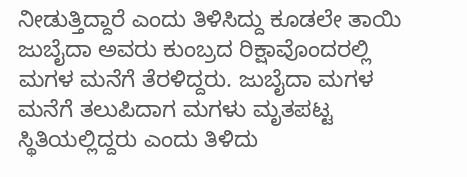ನೀಡುತ್ತಿದ್ದಾರೆ ಎಂದು ತಿಳಿಸಿದ್ದು ಕೂಡಲೇ ತಾಯಿ ಜುಬೈದಾ ಅವರು ಕುಂಬ್ರದ ರಿಕ್ಷಾವೊಂದರಲ್ಲಿ ಮಗಳ ಮನೆಗೆ ತೆರಳಿದ್ದರು. ಜುಬೈದಾ ಮಗಳ ಮನೆಗೆ ತಲುಪಿದಾಗ ಮಗಳು ಮೃತಪಟ್ಟ ಸ್ಥಿತಿಯಲ್ಲಿದ್ದರು ಎಂದು ತಿಳಿದು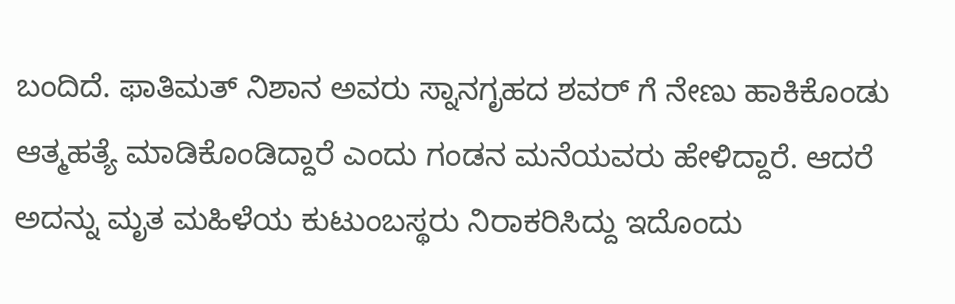ಬಂದಿದೆ. ಫಾತಿಮತ್ ನಿಶಾನ ಅವರು ಸ್ನಾನಗೃಹದ ಶವರ್ ಗೆ ನೇಣು ಹಾಕಿಕೊಂಡು ಆತ್ಮಹತ್ಯೆ ಮಾಡಿಕೊಂಡಿದ್ದಾರೆ ಎಂದು ಗಂಡನ ಮನೆಯವರು ಹೇಳಿದ್ದಾರೆ. ಆದರೆ ಅದನ್ನು ಮೃತ ಮಹಿಳೆಯ ಕುಟುಂಬಸ್ಥರು ನಿರಾಕರಿಸಿದ್ದು ಇದೊಂದು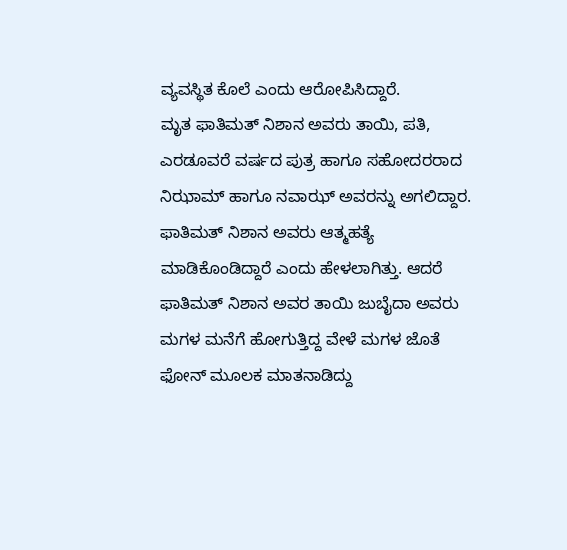ವ್ಯವಸ್ಥಿತ ಕೊಲೆ ಎಂದು ಆರೋಪಿಸಿದ್ದಾರೆ.
ಮೃತ ಫಾತಿಮತ್ ನಿಶಾನ ಅವರು ತಾಯಿ, ಪತಿ, ಎರಡೂವರೆ ವರ್ಷದ ಪುತ್ರ ಹಾಗೂ ಸಹೋದರರಾದ ನಿಝಾಮ್ ಹಾಗೂ ನವಾಝ್ ಅವರನ್ನು ಅಗಲಿದ್ದಾರ.
ಫಾತಿಮತ್ ನಿಶಾನ ಅವರು ಆತ್ಮಹತ್ಯೆ ಮಾಡಿಕೊಂಡಿದ್ದಾರೆ ಎಂದು ಹೇಳಲಾಗಿತ್ತು. ಆದರೆ ಫಾತಿಮತ್ ನಿಶಾನ ಅವರ ತಾಯಿ ಜುಬೈದಾ ಅವರು ಮಗಳ ಮನೆಗೆ ಹೋಗುತ್ತಿದ್ದ ವೇಳೆ ಮಗಳ ಜೊತೆ ಫೋನ್ ಮೂಲಕ ಮಾತನಾಡಿದ್ದು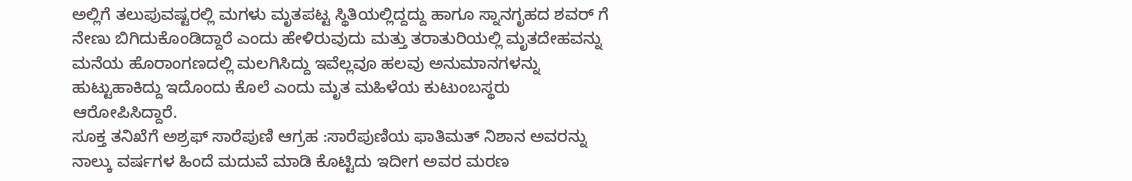ಅಲ್ಲಿಗೆ ತಲುಪುವಷ್ಟರಲ್ಲಿ ಮಗಳು ಮೃತಪಟ್ಟ ಸ್ಥಿತಿಯಲ್ಲಿದ್ದದ್ದು ಹಾಗೂ ಸ್ನಾನಗೃಹದ ಶವರ್ ಗೆ ನೇಣು ಬಿಗಿದುಕೊಂಡಿದ್ದಾರೆ ಎಂದು ಹೇಳಿರುವುದು ಮತ್ತು ತರಾತುರಿಯಲ್ಲಿ ಮೃತದೇಹವನ್ನು ಮನೆಯ ಹೊರಾಂಗಣದಲ್ಲಿ ಮಲಗಿಸಿದ್ದು ಇವೆಲ್ಲವೂ ಹಲವು ಅನುಮಾನಗಳನ್ನು ಹುಟ್ಟುಹಾಕಿದ್ದು ಇದೊಂದು ಕೊಲೆ ಎಂದು ಮೃತ ಮಹಿಳೆಯ ಕುಟುಂಬಸ್ಥರು ಆರೋಪಿಸಿದ್ದಾರೆ.
ಸೂಕ್ತ ತನಿಖೆಗೆ ಅಶ್ರಫ್ ಸಾರೆಪುಣಿ ಆಗ್ರಹ :ಸಾರೆಪುಣಿಯ ಫಾತಿಮತ್ ನಿಶಾನ ಅವರನ್ನು ನಾಲ್ಕು ವರ್ಷಗಳ ಹಿಂದೆ ಮದುವೆ ಮಾಡಿ ಕೊಟ್ಟಿದು ಇದೀಗ ಅವರ ಮರಣ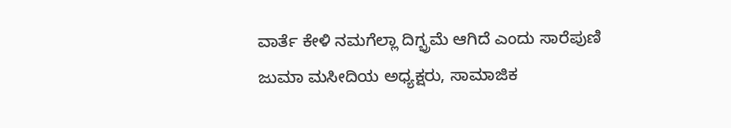ವಾರ್ತೆ ಕೇಳಿ ನಮಗೆಲ್ಲಾ ದಿಗ್ಭ್ರಮೆ ಆಗಿದೆ ಎಂದು ಸಾರೆಪುಣಿ ಜುಮಾ ಮಸೀದಿಯ ಅಧ್ಯಕ್ಷರು, ಸಾಮಾಜಿಕ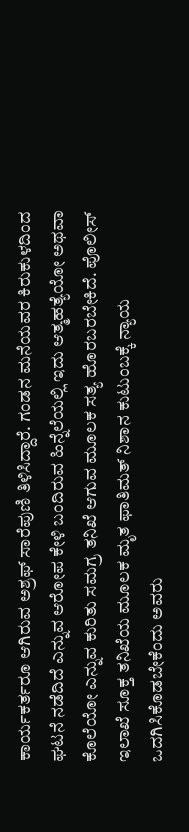ಕಾರ್ಯಕರ್ತರೂ ಆಗಿರುವ ಅಶ್ರಫ್ ಸಾರೆಪುಣಿ ತಿಳಿಸಿದ್ದಾರೆ. ಗಂಡನ ಮನೆಯವರ ಕಿರುಕುಳದಿಂದ ಘಟನೆ ನಡೆದಿದೆ ಎನ್ನುವ ಆರೋಪ ಕೇಳಿ ಬಂದಿರುವ ಹಿನ್ನೆಲೆಯಲ್ಲಿ ಇದು ಆತ್ಮಹತ್ಯೆಯೋ ಅಥವಾ ಕೊಲೆಯೋ ಎನ್ನುವ ಕುರಿತು ಸಮಗ್ರ ತನಿಖೆ ಆಗುವ ಮೂಲಕ ಸತ್ಯ ಹೊರಬರಬೇಕಿದೆ. ಪೊಲೀಸ್ ಇಲಾಖೆ ಸೂಕ್ತ ತನಿಖೆಯ ಮೂಲಕ ಮೃತ ಫಾತಿಮತ್ ನಿಶಾನ ಕುಟುಂಬಕ್ಕೆ ನ್ಯಾಯ ಒದಗಿಸಿಕೊಡಬೇಕೆಂದು ಅವರು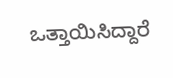ಒತ್ತಾಯಿಸಿದ್ದಾರೆ